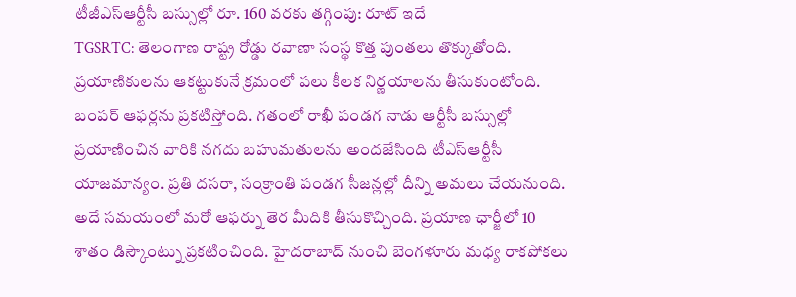టీజీఎస్ఆర్టీసీ బస్సుల్లో రూ. 160 వరకు తగ్గింపు: రూట్ ఇదే
TGSRTC: తెలంగాణ రాష్ట్ర రోడ్డు రవాణా సంస్థ కొత్త పుంతలు తొక్కుతోంది. ప్రయాణికులను ఆకట్టుకునే క్రమంలో పలు కీలక నిర్ణయాలను తీసుకుంటోంది. బంపర్ ఆఫర్లను ప్రకటిస్తోంది. గతంలో రాఖీ పండగ నాడు ఆర్టీసీ బస్సుల్లో ప్రయాణించిన వారికి నగదు బహుమతులను అందజేసింది టీఎస్ఆర్టీసీ యాజమాన్యం. ప్రతి దసరా, సంక్రాంతి పండగ సీజన్లల్లో దీన్ని అమలు చేయనుంది.
అదే సమయంలో మరో ఆఫర్ను తెర మీదికి తీసుకొచ్చింది. ప్రయాణ ఛార్జీలో 10 శాతం డిస్కౌంట్ను ప్రకటించింది. హైదరాబాద్ నుంచి బెంగళూరు మధ్య రాకపోకలు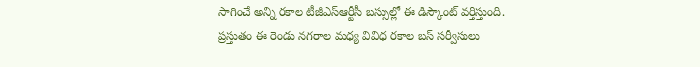సాగించే అన్ని రకాల టీజీఎస్ఆర్టీసీ బస్సుల్లో ఈ డిస్కౌంట్ వర్తిస్తుంది. ప్రస్తుతం ఈ రెండు నగరాల మధ్య వివిధ రకాల బస్ సర్వీసులు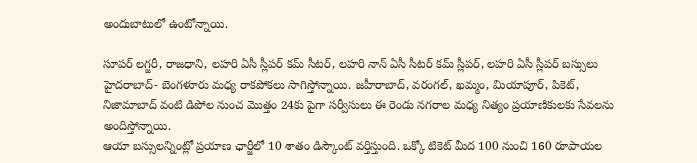అందుబాటులో ఉంటోన్నాయి.

సూపర్ లగ్జరీ, రాజధాని, లహరి ఏసీ స్లీపర్ కమ్ సీటర్, లహరి నాన్ ఏసీ సీటర్ కమ్ స్లీపర్, లహరి ఏసీ స్లీపర్ బస్సులు హైదరాబాద్- బెంగళూరు మధ్య రాకపోకలు సాగిస్తోన్నాయి. జహీరాబాద్, వరంగల్, ఖమ్మం, మియాపూర్, పికెట్, నిజామాబాద్ వంటి డిపోల నుంచ మొత్తం 24కు పైగా సర్వీసులు ఈ రెండు నగరాల మధ్య నిత్యం ప్రయాణికులకు సేవలను అందిస్తోన్నాయి.
ఆయా బస్సులన్నింట్లో ప్రయాణ ఛార్జీలో 10 శాతం డిస్కౌంట్ వర్తిస్తుంది. ఒక్కో టికెట్ మీద 100 నుంచి 160 రూపాయల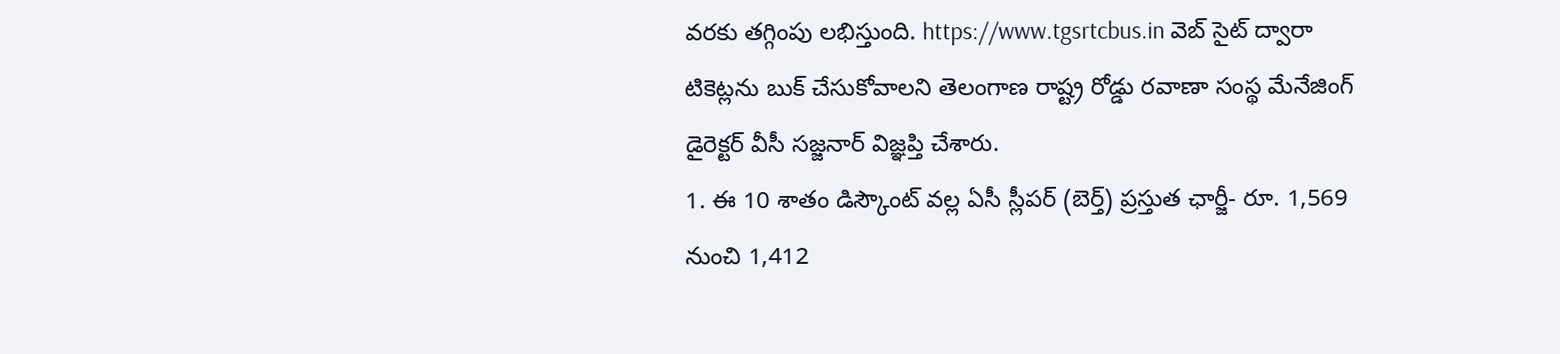వరకు తగ్గింపు లభిస్తుంది. https://www.tgsrtcbus.in వెబ్ సైట్ ద్వారా టికెట్లను బుక్ చేసుకోవాలని తెలంగాణ రాష్ట్ర రోడ్డు రవాణా సంస్థ మేనేజింగ్ డైరెక్టర్ వీసీ సజ్జనార్ విజ్ఞప్తి చేశారు.
1. ఈ 10 శాతం డిస్కౌంట్ వల్ల ఏసీ స్లీపర్ (బెర్త్) ప్రస్తుత ఛార్జీ- రూ. 1,569 నుంచి 1,412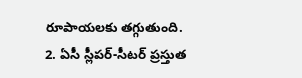రూపాయలకు తగ్గుతుంది.
2. ఏసీ స్లీపర్-సీటర్ ప్రస్తుత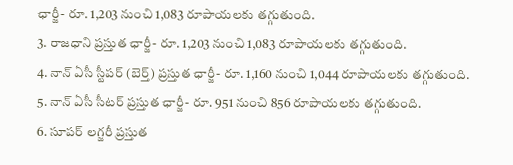ఛార్జీ- రూ. 1,203 నుంచి 1,083 రూపాయలకు తగ్గుతుంది.
3. రాజధాని ప్రస్తుత ఛార్జీ- రూ. 1,203 నుంచి 1,083 రూపాయలకు తగ్గుతుంది.
4. నాన్ ఏసీ స్టీపర్ (బెర్త్) ప్రస్తుత ఛార్జీ- రూ. 1,160 నుంచి 1,044 రూపాయలకు తగ్గుతుంది.
5. నాన్ ఏసీ సీటర్ ప్రస్తుత ఛార్జీ- రూ. 951 నుంచి 856 రూపాయలకు తగ్గుతుంది.
6. సూపర్ లగ్జరీ ప్రస్తుత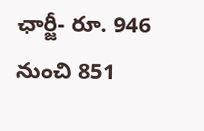ఛార్జీ- రూ. 946 నుంచి 851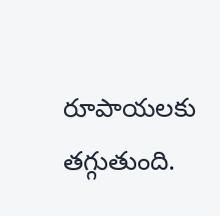రూపాయలకు తగ్గుతుంది.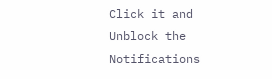Click it and Unblock the Notifications